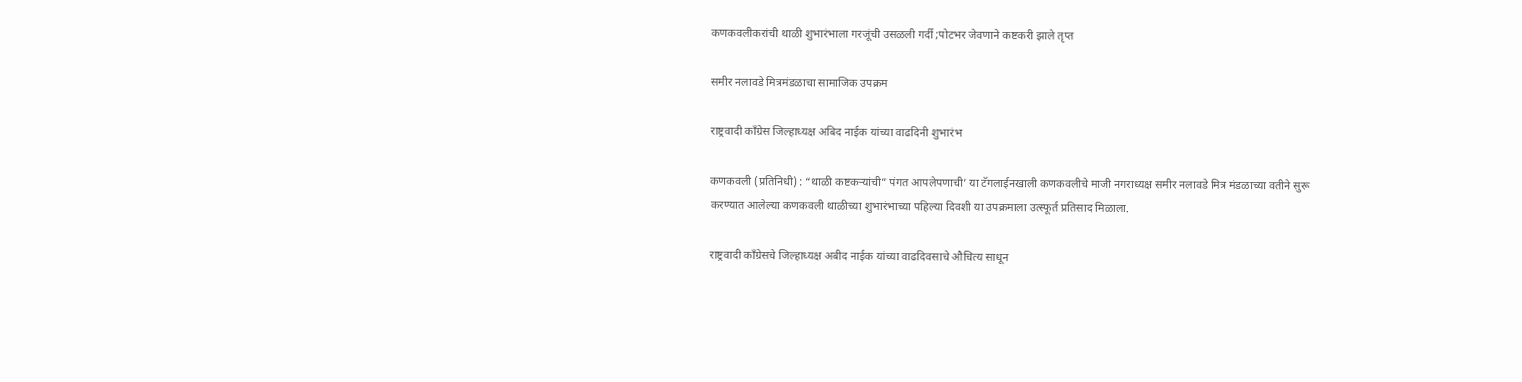कणकवलीकरांची थाळी शुभारंभाला गरजूंची उसळली गर्दी ;पोटभर जेवणाने कष्टकरी झाले तृप्त

समीर नलावडे मित्रमंडळाचा सामाजिक उपक्रम

राष्ट्रवादी कॉंग्रेस जिल्हाध्यक्ष अबिद नाईक यांच्या वाढदिनी शुभारंभ

कणकवली (प्रतिनिधी) : “थाळी कष्टकऱ्यांची” पंगत आपलेपणाची’ या टॅगलाईनखाली कणकवलीचे माजी नगराध्यक्ष समीर नलावडे मित्र मंडळाच्या वतीने सुरू करण्यात आलेल्या कणकवली थाळीच्या शुभारंभाच्या पहिल्या दिवशी या उपक्रमाला उत्स्फूर्त प्रतिसाद मिळाला.

राष्ट्रवादी कॉंग्रेसचे जिल्हाध्यक्ष अबीद नाईक यांच्या वाढदिवसाचे औचित्य साधून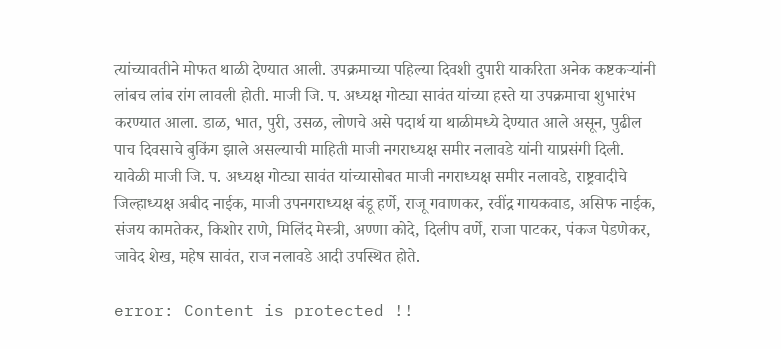त्यांच्यावतीने मोफत थाळी देण्यात आली. उपक्रमाच्या पहिल्या दिवशी दुपारी याकरिता अनेक कष्टकऱ्यांनी लांबच लांब रांग लावली होती. माजी जि. प. अध्यक्ष गोट्या सावंत यांच्या हस्ते या उपक्रमाचा शुभारंभ करण्यात आला. डाळ, भात, पुरी, उसळ, लोणचे असे पदार्थ या थाळीमध्ये देण्यात आले असून, पुढील पाच दिवसाचे बुकिंग झाले असल्याची माहिती माजी नगराध्यक्ष समीर नलावडे यांनी याप्रसंगी दिली. यावेळी माजी जि. प. अध्यक्ष गोट्या सावंत यांच्यासोबत माजी नगराध्यक्ष समीर नलावडे, राष्ट्रवादीचे जिल्हाध्यक्ष अबीद नाईक, माजी उपनगराध्यक्ष बंडू हर्णे, राजू गवाणकर, रवींद्र गायकवाड, असिफ नाईक, संजय कामतेकर, किशोर राणे, मिलिंद मेस्त्री, अण्णा कोदे, दिलीप वर्णे, राजा पाटकर, पंकज पेडणेकर, जावेद शेख, महेष सावंत, राज नलावडे आदी उपस्थित होते.

error: Content is protected !!